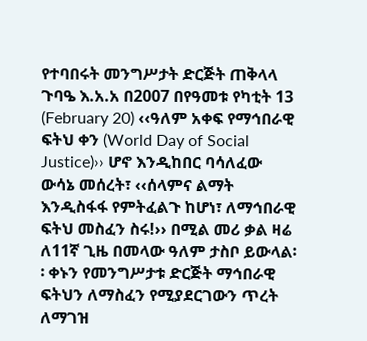የተባበሩት መንግሥታት ድርጅት ጠቅላላ ጉባዔ እ.አ.አ በ2007 በየዓመቱ የካቲት 13 (February 20) ‹‹ዓለም አቀፍ የማኅበራዊ ፍትህ ቀን (World Day of Social Justice)›› ሆኖ እንዲከበር ባሳለፈው ውሳኔ መሰረት፣ ‹‹ሰላምና ልማት እንዲስፋፋ የምትፈልጉ ከሆነ፣ ለማኅበራዊ ፍትህ መስፈን ስሩ!›› በሚል መሪ ቃል ዛሬ ለ11ኛ ጊዜ በመላው ዓለም ታስቦ ይውላል፡፡ ቀኑን የመንግሥታቱ ድርጅት ማኅበራዊ ፍትህን ለማስፈን የሚያደርገውን ጥረት ለማገዝ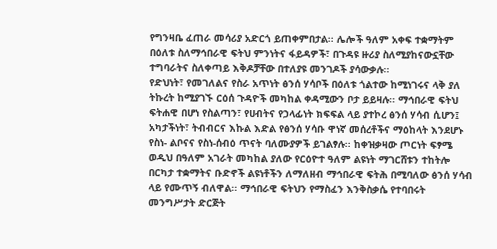የግንዛቤ ፈጠራ መሳሪያ አድርጎ ይጠቀምበታል፡፡ ሌሎች ዓለም አቀፍ ተቋማትም በዕለቱ ስለማኅበራዊ ፍትህ ምንነትና ፋይዳዎች፣ በጉዳዩ ዙሪያ ስለሚያከናውኗቸው ተግባራትና ስለቀጣይ እቅዶቻቸው በተለያዩ መንገዶች ያሳውቃሉ፡፡
የድህነት፣ የመገለልና የስራ አጥነት ፅንሰ ሃሳቦች በዕለቱ ጎልተው ከሚነገሩና ላቅ ያለ ትኩረት ከሚያገኙ ርዕሰ ጉዳዮች መካከል ቀዳሚውን ቦታ ይይዛሉ፡፡ ማኅበራዊ ፍትህ ፍትሐዊ በሆነ የስልጣን፣ የሀብትና የኃላፊነት ክፍፍል ላይ ያተኮረ ፅንሰ ሃሳብ ሲሆን፤ አካታችነት፣ ትብብርና እኩል እድል የፅንሰ ሃሳቡ ዋነኛ መሰረቶችና ማዕከላት እንደሆኑ የስነ- ልቦናና የስነ-ሰብዕ ጥናት ባለሙያዎች ይገልፃሉ፡፡ ከቀዝቃዛው ጦርነት ፍፃሜ ወዲህ በዓለም አገራት መካከል ያለው የርዕዮተ ዓለም ልዩነት ማገርሸቱን ተከትሎ በርካታ ተቋማትና ቡድኖች ልዩነቶችን ለማለዘብ ማኅበራዊ ፍትሕ በሚባለው ፅንሰ ሃሳብ ላይ የሙጥኝ ብለዋል፡፡ ማኅበራዊ ፍትህን የማስፈን እንቅስቃሴ የተባበሩት መንግሥታት ድርጅት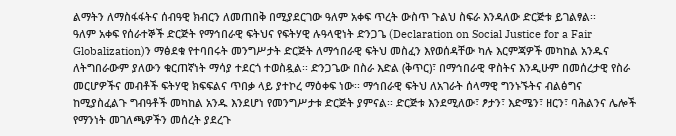ልማትን ለማስፋፋትና ሰብዓዊ ክብርን ለመጠበቅ በሚያደርገው ዓለም አቀፍ ጥረት ውስጥ ጉልህ ስፍራ እንዳለው ድርጅቱ ይገልፃል፡፡
ዓለም አቀፍ የሰራተኞች ድርጅት የማኅበራዊ ፍትህና የፍትሃዊ ሉዓላዊነት ድንጋጌ (Declaration on Social Justice for a Fair Globalization)ን ማፅደቁ የተባበሩት መንግሥታት ድርጅት ለማኅበራዊ ፍትህ መስፈን እየወሰዳቸው ካሉ እርምጃዎች መካከል አንዱና ለትግበራውም ያለውን ቁርጠኛነት ማሳያ ተደርጎ ተወስዷል፡፡ ድንጋጌው በስራ እድል (ቅጥር)፣ በማኅበራዊ ዋስትና እንዲሁም በመሰረታዊ የስራ መርሆዎችና መብቶች ፍትሃዊ ክፍፍልና ጥበቃ ላይ ያተኮረ ማዕቀፍ ነው፡፡ ማኅበራዊ ፍትህ ለአገራት ሰላማዊ ግንኑኙትና ብልፅግና ከሚያስፈልጉ ግብዓቶች መካከል አንዱ እንደሆነ የመንግሥታቱ ድርጅት ያምናል፡፡ ድርጅቱ እንደሚለው፣ ፆታን፣ እድሜን፣ ዘርን፣ ባሕልንና ሌሎች የማንነት መገለጫዎችን መሰረት ያደረጉ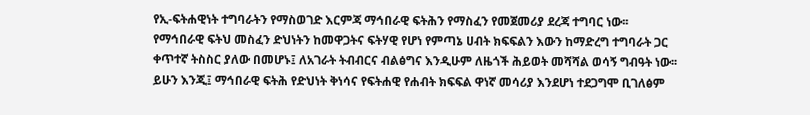የኢ-ፍትሐዊነት ተግባራትን የማስወገድ እርምጃ ማኅበራዊ ፍትሕን የማስፈን የመጀመሪያ ደረጃ ተግባር ነው፡፡ የማኅበራዊ ፍትህ መስፈን ድህነትን ከመዋጋትና ፍትሃዊ የሆነ የምጣኔ ሀብት ክፍፍልን እውን ከማድረግ ተግባራት ጋር ቀጥተኛ ትስስር ያለው በመሆኑ፤ ለአገራት ትብብርና ብልፅግና እንዲሁም ለዜጎች ሕይወት መሻሻል ወሳኝ ግብዓት ነው፡፡ ይሁን እንጂ፤ ማኅበራዊ ፍትሕ የድህነት ቅነሳና የፍትሐዊ የሐብት ክፍፍል ዋነኛ መሳሪያ እንደሆነ ተደጋግሞ ቢገለፅም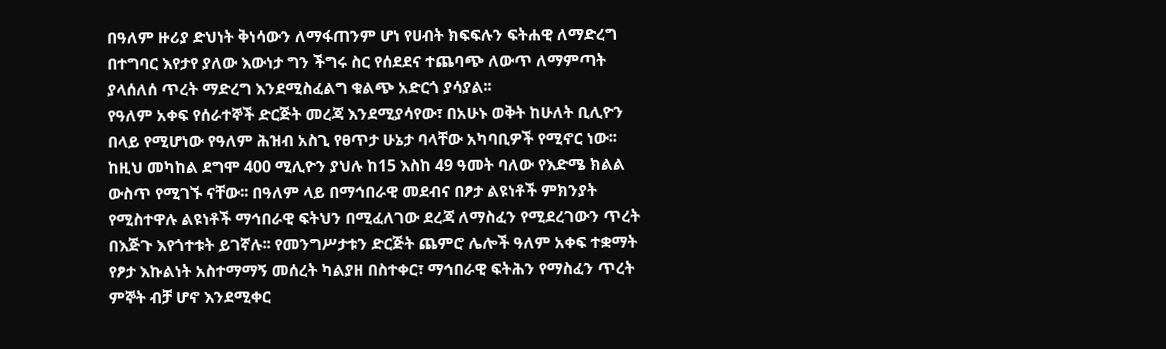በዓለም ዙሪያ ድህነት ቅነሳውን ለማፋጠንም ሆነ የሀብት ክፍፍሉን ፍትሐዊ ለማድረግ በተግባር እየታየ ያለው እውነታ ግን ችግሩ ስር የሰደደና ተጨባጭ ለውጥ ለማምጣት ያላሰለሰ ጥረት ማድረግ እንደሚስፈልግ ቁልጭ አድርጎ ያሳያል፡፡
የዓለም አቀፍ የሰራተኞች ድርጅት መረጃ እንደሚያሳየው፣ በአሁኑ ወቅት ከሁለት ቢሊዮን በላይ የሚሆነው የዓለም ሕዝብ አስጊ የፀጥታ ሁኔታ ባላቸው አካባቢዎች የሚኖር ነው፡፡ ከዚህ መካከል ደግሞ 400 ሚሊዮን ያህሉ ከ15 እስከ 49 ዓመት ባለው የእድሜ ክልል ውስጥ የሚገኙ ናቸው፡፡ በዓለም ላይ በማኅበራዊ መደብና በፆታ ልዩነቶች ምክንያት የሚስተዋሉ ልዩነቶች ማኅበራዊ ፍትህን በሚፈለገው ደረጃ ለማስፈን የሚደረገውን ጥረት በእጅጉ እየጎተቱት ይገኛሉ፡፡ የመንግሥታቱን ድርጅት ጨምሮ ሌሎች ዓለም አቀፍ ተቋማት የፆታ እኩልነት አስተማማኝ መሰረት ካልያዘ በስተቀር፣ ማኅበራዊ ፍትሕን የማስፈን ጥረት ምኞት ብቻ ሆኖ እንደሚቀር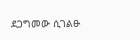ደጋግመው ሲገልፁ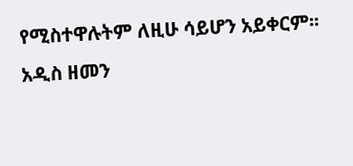የሚስተዋሉትም ለዚሁ ሳይሆን አይቀርም፡፡
አዲስ ዘመን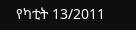የካቲት 13/2011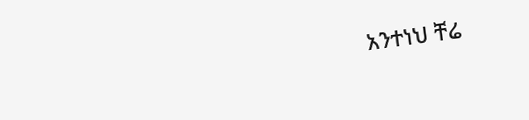አንተነህ ቸሬ